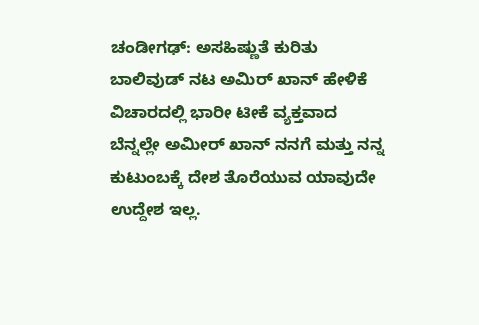ಚಂಡೀಗಢ್: ಅಸಹಿಷ್ಣುತೆ ಕುರಿತು ಬಾಲಿವುಡ್ ನಟ ಅಮಿರ್ ಖಾನ್ ಹೇಳಿಕೆ ವಿಚಾರದಲ್ಲಿ ಭಾರೀ ಟೀಕೆ ವ್ಯಕ್ತವಾದ ಬೆನ್ನಲ್ಲೇ ಅಮೀರ್ ಖಾನ್ ನನಗೆ ಮತ್ತು ನನ್ನ ಕುಟುಂಬಕ್ಕೆ ದೇಶ ತೊರೆಯುವ ಯಾವುದೇ ಉದ್ದೇಶ ಇಲ್ಲ.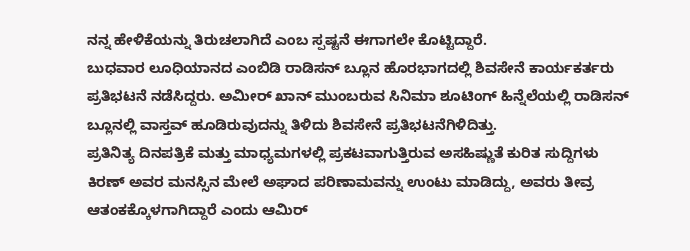ನನ್ನ ಹೇಳಿಕೆಯನ್ನು ತಿರುಚಲಾಗಿದೆ ಎಂಬ ಸ್ಪಷ್ಟನೆ ಈಗಾಗಲೇ ಕೊಟ್ಟಿದ್ದಾರೆ.
ಬುಧವಾರ ಲೂಧಿಯಾನದ ಎಂಬಿಡಿ ರಾಡಿಸನ್ ಬ್ಲೂನ ಹೊರಭಾಗದಲ್ಲಿ ಶಿವಸೇನೆ ಕಾರ್ಯಕರ್ತರು ಪ್ರತಿಭಟನೆ ನಡೆಸಿದ್ದರು. ಅಮೀರ್ ಖಾನ್ ಮುಂಬರುವ ಸಿನಿಮಾ ಶೂಟಿಂಗ್ ಹಿನ್ನೆಲೆಯಲ್ಲಿ ರಾಡಿಸನ್ ಬ್ಲೂನಲ್ಲಿ ವಾಸ್ತವ್ ಹೂಡಿರುವುದನ್ನು ತಿಳಿದು ಶಿವಸೇನೆ ಪ್ರತಿಭಟನೆಗಿಳಿದಿತ್ತು.
ಪ್ರತಿನಿತ್ಯ ದಿನಪತ್ರಿಕೆ ಮತ್ತು ಮಾಧ್ಯಮಗಳಲ್ಲಿ ಪ್ರಕಟವಾಗುತ್ತಿರುವ ಅಸಹಿಷ್ಣುತೆ ಕುರಿತ ಸುದ್ದಿಗಳು ಕಿರಣ್ ಅವರ ಮನಸ್ಸಿನ ಮೇಲೆ ಅಘಾದ ಪರಿಣಾಮವನ್ನು ಉಂಟು ಮಾಡಿದ್ದು, ಅವರು ತೀವ್ರ ಆತಂಕಕ್ಕೊಳಗಾಗಿದ್ದಾರೆ ಎಂದು ಆಮಿರ್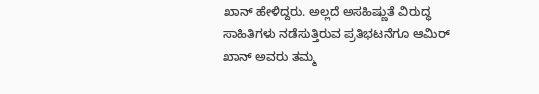ಖಾನ್ ಹೇಳಿದ್ದರು. ಅಲ್ಲದೆ ಅಸಹಿಷ್ಣುತೆ ವಿರುದ್ಧ ಸಾಹಿತಿಗಳು ನಡೆಸುತ್ತಿರುವ ಪ್ರತಿಭಟನೆಗೂ ಆಮಿರ್ ಖಾನ್ ಅವರು ತಮ್ಮ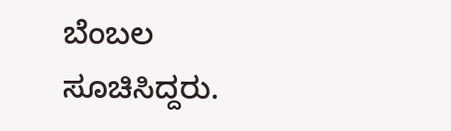ಬೆಂಬಲ ಸೂಚಿಸಿದ್ದರು.